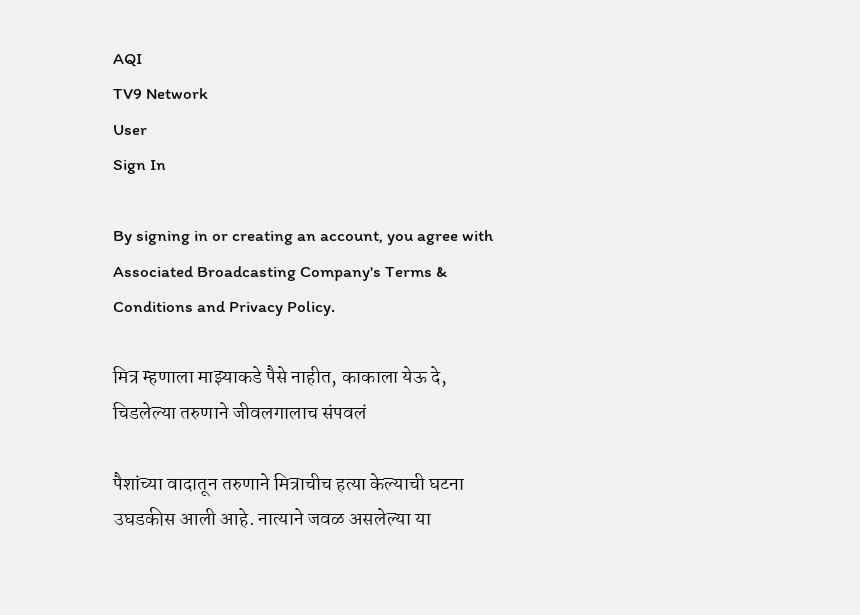AQI
TV9 Network
User
Sign In

By signing in or creating an account, you agree with Associated Broadcasting Company's Terms & Conditions and Privacy Policy.

मित्र म्हणाला माझ्याकडे पैसे नाहीत, काकाला येऊ दे, चिडलेल्या तरुणाने जीवलगालाच संपवलं

पैशांच्या वादातून तरुणाने मित्राचीच हत्या केल्याची घटना उघडकीस आली आहे. नात्याने जवळ असलेल्या या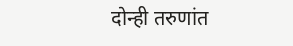दोन्ही तरुणांत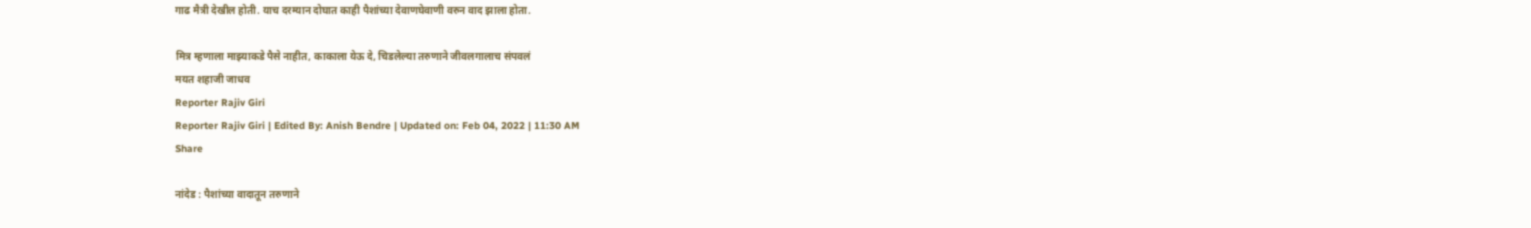गाढ मैत्री देखील होती. याच दरम्यान दोघात काही पैशांच्या देवाणघेवाणी वरुन वाद झाला होता.

मित्र म्हणाला माझ्याकडे पैसे नाहीत, काकाला येऊ दे, चिडलेल्या तरुणाने जीवलगालाच संपवलं
मयत शहाजी जाधव
Reporter Rajiv Giri
Reporter Rajiv Giri | Edited By: Anish Bendre | Updated on: Feb 04, 2022 | 11:30 AM
Share

नांदेड : पैशांच्या वादातून तरुणाने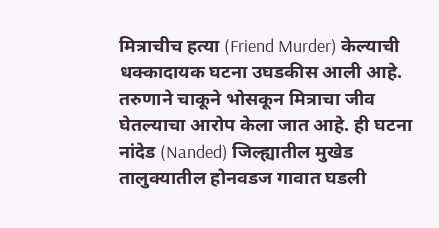मित्राचीच हत्या (Friend Murder) केल्याची धक्कादायक घटना उघडकीस आली आहे. तरुणाने चाकूने भोसकून मित्राचा जीव घेतल्याचा आरोप केला जात आहे. ही घटना नांदेड (Nanded) जिल्ह्यातील मुखेड तालुक्यातील होनवडज गावात घडली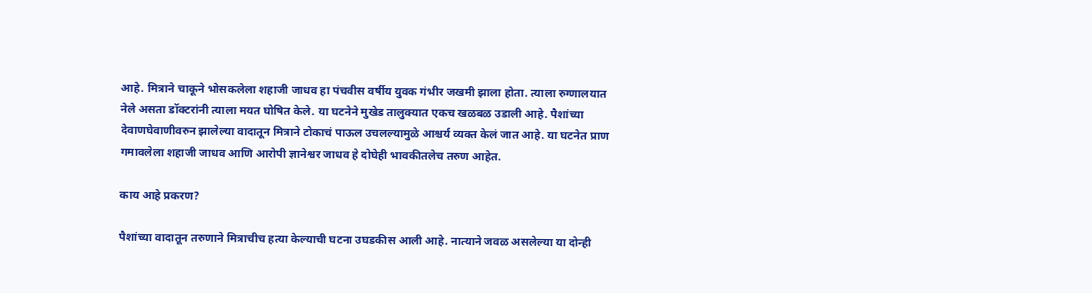आहे. मित्राने चाकूने भोसकलेला शहाजी जाधव हा पंचवीस वर्षीय युवक गंभीर जखमी झाला होता. त्याला रुग्णालयात नेले असता डॉक्टरांनी त्याला मयत घोषित केले. या घटनेने मुखेड तालुक्यात एकच खळबळ उडाली आहे. पैशांच्या देवाणघेवाणीवरुन झालेल्या वादातून मित्राने टोकाचं पाऊल उचलल्यामुळे आश्चर्य व्यक्त केलं जात आहे. या घटनेत प्राण गमावलेला शहाजी जाधव आणि आरोपी ज्ञानेश्वर जाधव हे दोघेही भावकीतलेच तरुण आहेत.

काय आहे प्रकरण?

पैशांच्या वादातून तरुणाने मित्राचीच हत्या केल्याची घटना उघडकीस आली आहे. नात्याने जवळ असलेल्या या दोन्ही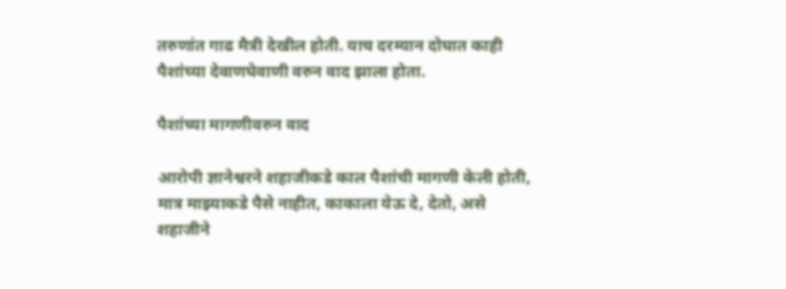तरुणांत गाढ मैत्री देखील होती. याच दरम्यान दोघात काही पैशांच्या देवाणघेवाणी वरुन वाद झाला होता.

पैशांच्या मागणीवरुन वाद

आरोपी ज्ञानेश्वरने शहाजीकडे काल पैशांची मागणी केली होती, मात्र माझ्याकडे पैसे नाहीत, काकाला येऊ दे, देतो, असे शहाजीने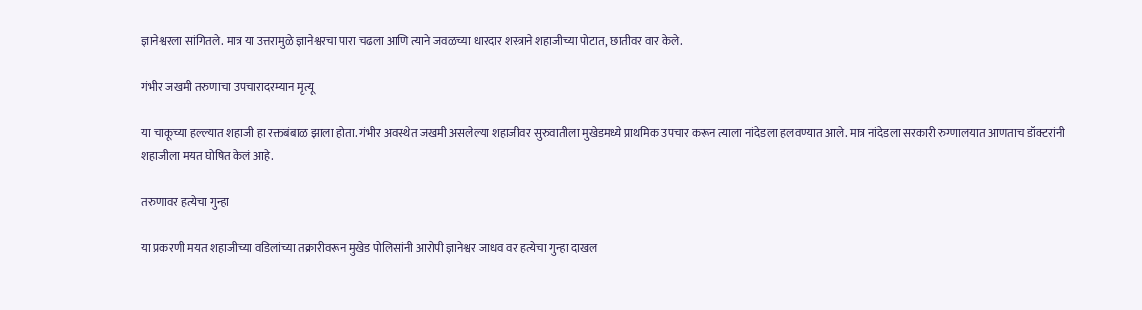ज्ञानेश्वरला सांगितले. मात्र या उत्तरामुळे ज्ञानेश्वरचा पारा चढला आणि त्याने जवळच्या धारदार शस्त्राने शहाजीच्या पोटात, छातीवर वार केले.

गंभीर जखमी तरुणाचा उपचारादरम्यान मृत्यू

या चाकूच्या हल्ल्यात शहाजी हा रक्तबंबाळ झाला होता. गंभीर अवस्थेत जखमी असलेल्या शहाजीवर सुरुवातीला मुखेडमध्ये प्राथमिक उपचार करून त्याला नांदेडला हलवण्यात आले. मात्र नांदेडला सरकारी रुग्णालयात आणताच डॉक्टरांनी शहाजीला मयत घोषित केलं आहे.

तरुणावर हत्येचा गुन्हा

या प्रकरणी मयत शहाजीच्या वडिलांच्या तक्रारीवरून मुखेड पोलिसांनी आरोपी ज्ञानेश्वर जाधव वर हत्येचा गुन्हा दाखल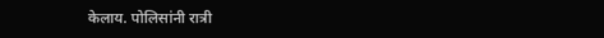केलाय. पोलिसांनी रात्री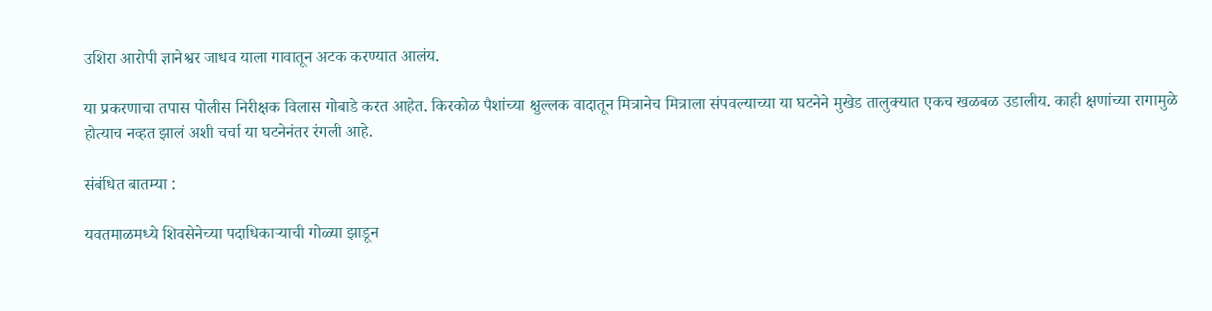उशिरा आरोपी ज्ञानेश्वर जाधव याला गावातून अटक करण्यात आलंय.

या प्रकरणाचा तपास पोलीस निरीक्षक विलास गोबाडे करत आहेत. किरकोळ पैशांच्या क्षुल्लक वादातून मित्रानेच मित्राला संपवल्याच्या या घटनेने मुखेड तालुक्यात एकच खळबळ उडालीय. काही क्षणांच्या रागामुळे होत्याच नव्हत झालं अशी चर्चा या घटनेनंतर रंगली आहे.

संबंधित बातम्या :

यवतमाळमध्ये शिवसेनेच्या पदाधिकाऱ्याची गोळ्या झाडून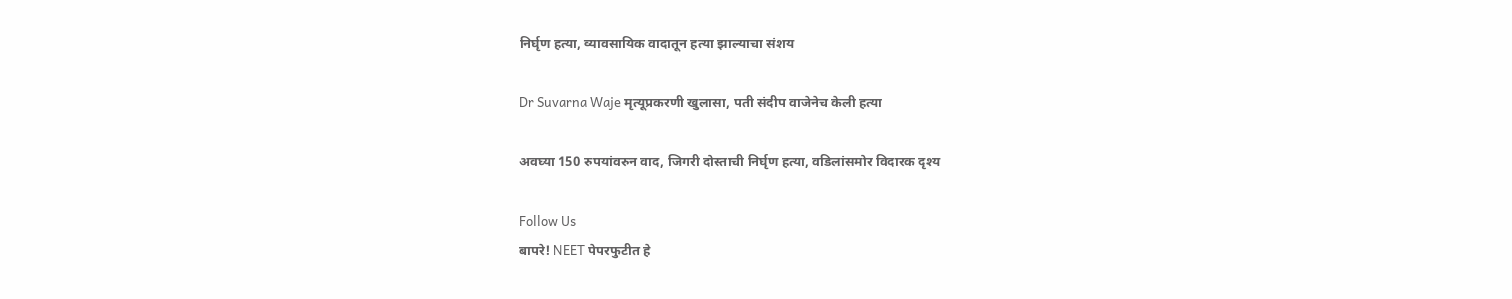निर्घृण हत्या, व्यावसायिक वादातून हत्या झाल्याचा संशय

Dr Suvarna Waje मृत्यूप्रकरणी खुलासा, पती संदीप वाजेनेच केली हत्या

अवघ्या 150 रुपयांवरुन वाद, जिगरी दोस्ताची निर्घृण हत्या, वडिलांसमोर विदारक दृश्य

Follow Us
बापरे! NEET पेपरफुटीत हे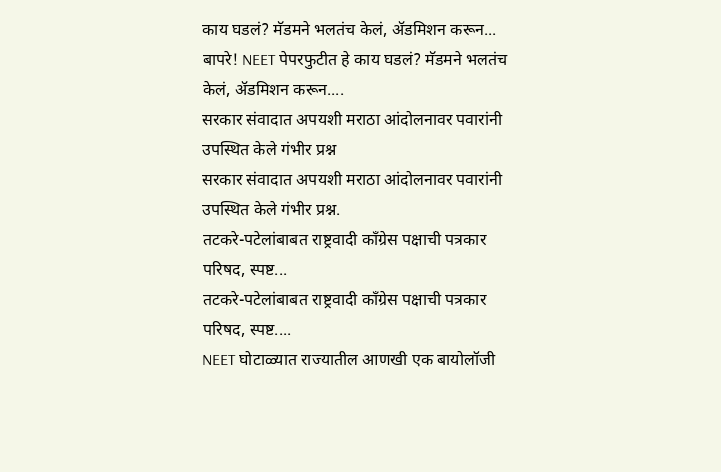काय घडलं? मॅडमने भलतंच केलं, ॲडमिशन करून...
बापरे! NEET पेपरफुटीत हे काय घडलं? मॅडमने भलतंच केलं, ॲडमिशन करून....
सरकार संवादात अपयशी मराठा आंदोलनावर पवारांनी उपस्थित केले गंभीर प्रश्न
सरकार संवादात अपयशी मराठा आंदोलनावर पवारांनी उपस्थित केले गंभीर प्रश्न.
तटकरे-पटेलांबाबत राष्ट्रवादी कॉंग्रेस पक्षाची पत्रकार परिषद, स्पष्ट...
तटकरे-पटेलांबाबत राष्ट्रवादी कॉंग्रेस पक्षाची पत्रकार परिषद, स्पष्ट....
NEET घोटाळ्यात राज्यातील आणखी एक बायोलॉजी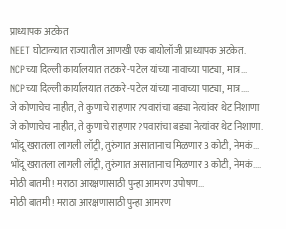प्राध्यापक अटकेत
NEET घोटाळ्यात राज्यातील आणखी एक बायोलॉजी प्राध्यापक अटकेत.
NCPच्या दिल्ली कार्यालयात तटकरे-पटेल यांच्या नावाच्या पाट्या, मात्र...
NCPच्या दिल्ली कार्यालयात तटकरे-पटेल यांच्या नावाच्या पाट्या, मात्र....
जे कोणाचेच नाहीत, ते कुणाचे राहणार?पवारांचा बड्या नेत्यांवर थेट निशाणा
जे कोणाचेच नाहीत, ते कुणाचे राहणार?पवारांचा बड्या नेत्यांवर थेट निशाणा.
भोंदू खरातला लागली लॉट्री, तुरुंगात असातानाच मिळणार 3 कोटी, नेमकं...
भोंदू खरातला लागली लॉट्री, तुरुंगात असातानाच मिळणार 3 कोटी, नेमकं....
मोठी बातमी! मराठा आरक्षणासाठी पुन्हा आमरण उपोषण...
मोठी बातमी! मराठा आरक्षणासाठी पुन्हा आमरण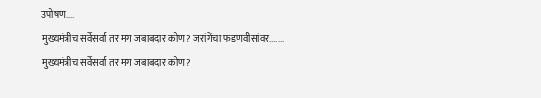उपोषण....
मुख्यमंत्रीच सर्वेसर्वा तर मग जबाबदार कोण? जरांगेंचा फडणवीसांवर.......
मुख्यमंत्रीच सर्वेसर्वा तर मग जबाबदार कोण?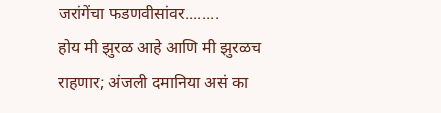जरांगेंचा फडणवीसांवर........
होय मी झुरळ आहे आणि मी झुरळच राहणार; अंजली दमानिया असं का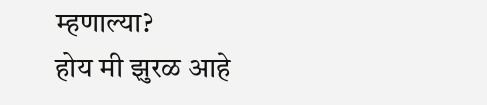म्हणाल्या?
होय मी झुरळ आहे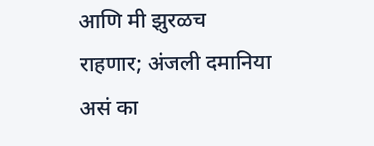आणि मी झुरळच राहणार; अंजली दमानिया असं का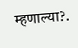म्हणाल्या?.